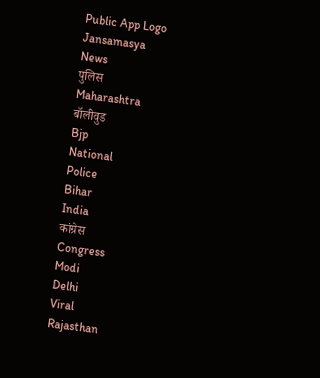Public App Logo
Jansamasya
News
पुलिस
Maharashtra
बॉलीवुड
Bjp
National
Police
Bihar
India
कांग्रेस
Congress
Modi
Delhi
Viral
Rajasthan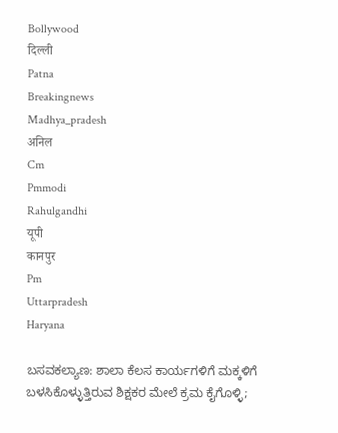Bollywood
दिल्ली
Patna
Breakingnews
Madhya_pradesh
अनिल
Cm
Pmmodi
Rahulgandhi
यूपी
कानपुर
Pm
Uttarpradesh
Haryana

ಬಸವಕಲ್ಯಾಣ: ಶಾಲಾ ಕೆಲಸ ಕಾರ್ಯಗಳಿಗೆ ಮಕ್ಕಳಿಗೆ ಬಳಸಿಕೊಳ್ಳುತ್ತಿರುವ ಶಿಕ್ಷಕರ ಮೇಲೆ ಕ್ರಮ ಕೈಗೊಳ್ಳಿ;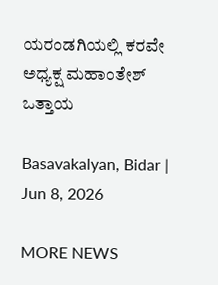ಯರಂಡಗಿಯಲ್ಲಿ ಕರವೇ ಅಧ್ಯಕ್ಷ ಮಹಾಂತೇಶ್ ಒತ್ತಾಯ

Basavakalyan, Bidar | Jun 8, 2026

MORE NEWS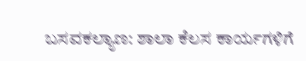ಬಸವಕಲ್ಯಾಣ: ಶಾಲಾ ಕೆಲಸ ಕಾರ್ಯಗಳಿಗೆ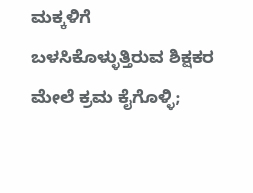ಮಕ್ಕಳಿಗೆ ಬಳಸಿಕೊಳ್ಳುತ್ತಿರುವ ಶಿಕ್ಷಕರ ಮೇಲೆ ಕ್ರಮ ಕೈಗೊಳ್ಳಿ;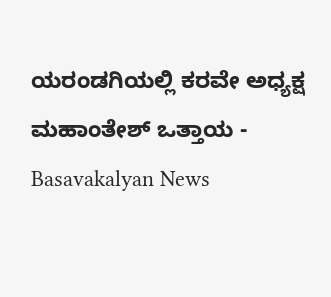ಯರಂಡಗಿಯಲ್ಲಿ ಕರವೇ ಅಧ್ಯಕ್ಷ ಮಹಾಂತೇಶ್ ಒತ್ತಾಯ - Basavakalyan News